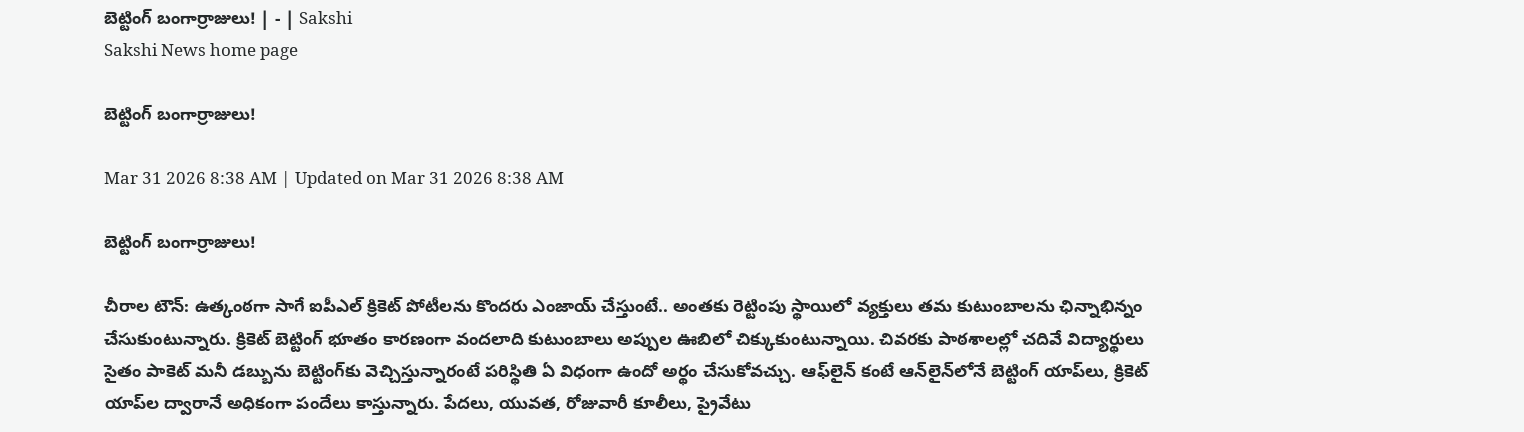బెట్టింగ్‌ బంగార్రాజులు! | - | Sakshi
Sakshi News home page

బెట్టింగ్‌ బంగార్రాజులు!

Mar 31 2026 8:38 AM | Updated on Mar 31 2026 8:38 AM

బెట్టింగ్‌ బంగార్రాజులు!

చీరాల టౌన్‌: ఉత్కంఠగా సాగే ఐపీఎల్‌ క్రికెట్‌ పోటీలను కొందరు ఎంజాయ్‌ చేస్తుంటే.. అంతకు రెట్టింపు స్థాయిలో వ్యక్తులు తమ కుటుంబాలను ఛిన్నాభిన్నం చేసుకుంటున్నారు. క్రికెట్‌ బెట్టింగ్‌ భూతం కారణంగా వందలాది కుటుంబాలు అప్పుల ఊబిలో చిక్కుకుంటున్నాయి. చివరకు పాఠశాలల్లో చదివే విద్యార్థులు సైతం పాకెట్‌ మనీ డబ్బును బెట్టింగ్‌కు వెచ్చిస్తున్నారంటే పరిస్థితి ఏ విధంగా ఉందో అర్థం చేసుకోవచ్చు. ఆఫ్‌లైన్‌ కంటే ఆన్‌లైన్‌లోనే బెట్టింగ్‌ యాప్‌లు, క్రికెట్‌ యాప్‌ల ద్వారానే అధికంగా పందేలు కాస్తున్నారు. పేదలు, యువత, రోజువారీ కూలీలు, ప్రైవేటు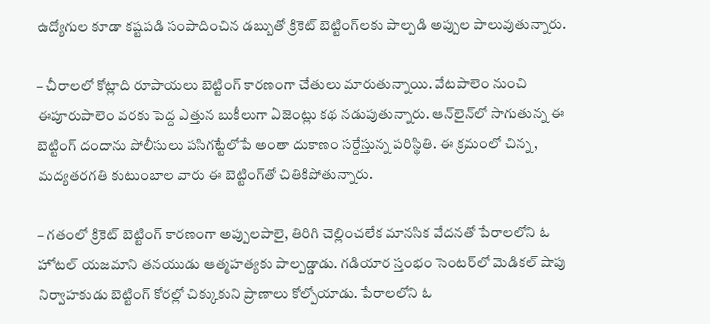ఉద్యోగుల కూడా కష్టపడి సంపాదించిన డబ్బుతో క్రికెట్‌ బెట్టింగ్‌లకు పాల్పడి అప్పుల పాలువుతున్నారు.

– చీరాలలో కోట్లాది రూపాయలు బెట్టింగ్‌ కారణంగా చేతులు మారుతున్నాయి. వేటపాలెం నుంచి ఈపూరుపాలెం వరకు పెద్ద ఎత్తున బుకీలుగా ఏజెంట్లు కథ నడుపుతున్నారు. ఆన్‌లైన్‌లో సాగుతున్న ఈ బెట్టింగ్‌ దందాను పోలీసులు పసిగట్టేలోపే అంతా దుకాణం సర్దేస్తున్న పరిస్థితి. ఈ క్రమంలో చిన్న, మద్యతరగతి కుటుంబాల వారు ఈ బెట్టింగ్‌తో చితికిపోతున్నారు.

– గతంలో క్రికెట్‌ బెట్టింగ్‌ కారణంగా అప్పులపాలై, తిరిగి చెల్లించలేక మానసిక వేదనతో పేరాలలోని ఓ హోటల్‌ యజమాని తనయుడు ఆత్మహత్యకు పాల్పడ్డాడు. గడియార స్తంభం సెంటర్‌లో మెడికల్‌ షాపు నిర్వాహకుడు బెట్టింగ్‌ కోరల్లో చిక్కుకుని ప్రాణాలు కోల్పోయాడు. పేరాలలోని ఓ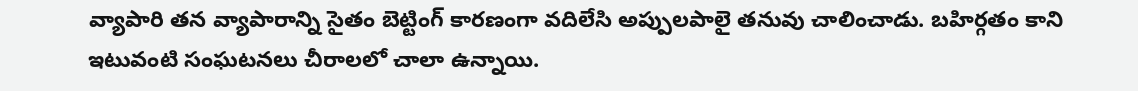వ్యాపారి తన వ్యాపారాన్ని సైతం బెట్టింగ్‌ కారణంగా వదిలేసి అప్పులపాలై తనువు చాలించాడు. బహిర్గతం కాని ఇటువంటి సంఘటనలు చీరాలలో చాలా ఉన్నాయి.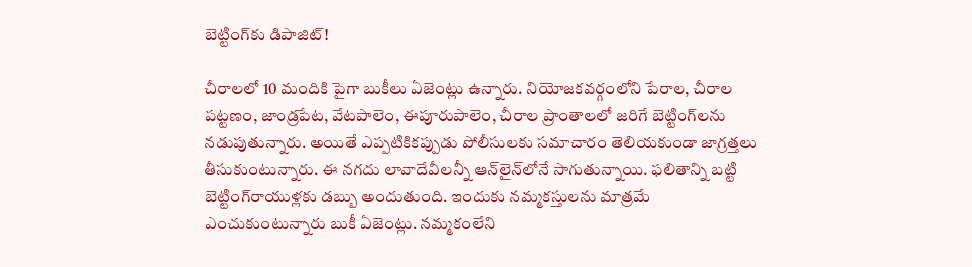బెట్టింగ్‌కు డిపాజిట్‌!

చీరాలలో 10 మందికి పైగా బుకీలు ఏజెంట్లు ఉన్నారు. నియోజకవర్గంలోని పేరాల, చీరాల పట్టణం, జాండ్రపేట, వేటపాలెం, ఈపూరుపాలెం, చీరాల ప్రాంతాలలో జరిగే బెట్టింగ్‌లను నడుపుతున్నారు. అయితే ఎప్పటికికప్పుడు పోలీసులకు సమాచారం తెలియకుండా జాగ్రత్తలు తీసుకుంటున్నారు. ఈ నగదు లావాదేవీలన్నీ ఆన్‌లైన్‌లోనే సాగుతున్నాయి. ఫలితాన్ని బట్టి బెట్టింగ్‌రాయుళ్లకు డబ్బు అందుతుంది. ఇందుకు నమ్మకస్తులను మాత్రమే ఎంచుకుంటున్నారు బుకీ ఏజెంట్లు. నమ్మకంలేని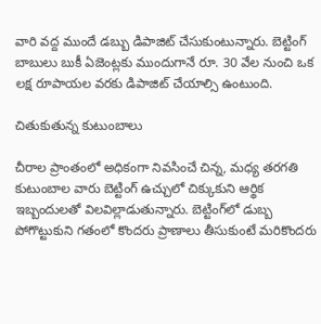వారి వద్ద ముందే డబ్బు డిపాజిట్‌ చేసుకుంటున్నారు. బెట్టింగ్‌ బాబులు బుకీ ఏజెంట్లకు ముందుగానే రూ. 30 వేల నుంచి ఒక లక్ష రూపాయల వరకు డిపాజిట్‌ చేయాల్సి ఉంటుంది.

చితుకుతున్న కుటుంబాలు

చీరాల ప్రాంతంలో అధికంగా నివసించే చిన్న, మధ్య తరగతి కుటుంబాల వారు బెట్టింగ్‌ ఉచ్చులో చిక్కుకుని ఆర్థిక ఇబ్బందులతో విలవిల్లాడుతున్నారు. బెట్టింగ్‌లో డుబ్బ పోగొట్టుకుని గతంలో కొందరు ప్రాణాలు తీసుకుంటే మరికొందరు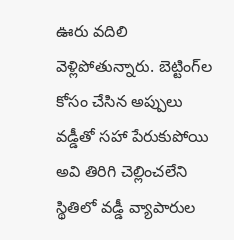ఊరు వదిలి వెళ్లిపోతున్నారు. బెట్టింగ్‌ల కోసం చేసిన అప్పులు వడ్డీతో సహా పేరుకుపోయి అవి తిరిగి చెల్లించలేని స్థితిలో వడ్డీ వ్యాపారుల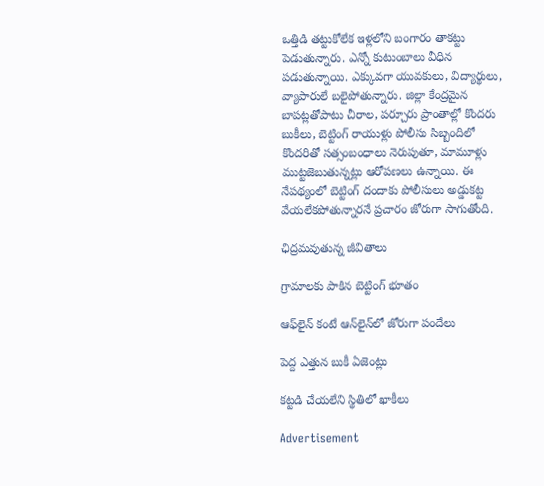ఒత్తిడి తట్టుకోలేక ఇళ్లలోని బంగారం తాకట్టు పెడుతున్నారు. ఎన్నో కుటుంబాలు వీధిన పడుతున్నాయి. ఎక్కువగా యువకులు, విద్యార్థులు, వ్యాపారులే బలైపోతున్నారు. జిల్లా కేంద్రమైన బాపట్లతోపాటు చీరాల, పర్చూరు ప్రాంతాల్లో కొందరు బుకీలు, బెట్టింగ్‌ రాయుళ్లు పోలీసు సిబ్బందిలో కొందరితో సత్సంబంధాలు నెరుపుతూ, మామూళ్లు ముట్టజెబుతున్నట్లు ఆరోపణలు ఉన్నాయి. ఈ నేపథ్యంలో బెట్టింగ్‌ దందాకు పోలీసులు అడ్డుకట్ట వేయలేకపోతున్నారనే ప్రచారం జోరుగా సాగుతోంది.

ఛిద్రమవుతున్న జీవితాలు

గ్రామాలకు పాకిన బెట్టింగ్‌ భూతం

ఆఫ్‌లైన్‌ కంటే ఆన్‌లైన్‌లో జోరుగా పందేలు

పెద్ద ఎత్తున బుకీ ఏజెంట్లు

కట్టడి చేయలేని స్థితిలో ఖాకీలు

Advertisement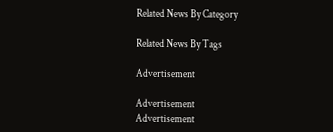Related News By Category

Related News By Tags

Advertisement

Advertisement
Advertisement